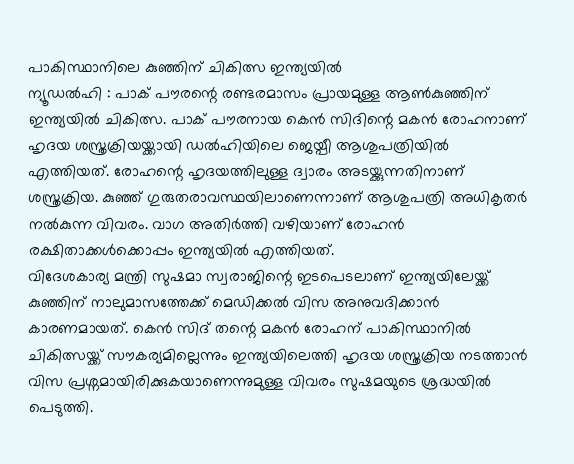പാകിസ്ഥാനിലെ കുഞ്ഞിന് ചികിത്സ ഇന്ത്യയിൽ
ന്യൂഡൽഹി : പാക് പൗരന്റെ രണ്ടരമാസം പ്രായമുള്ള ആൺകുഞ്ഞിന് ഇന്ത്യയിൽ ചികിത്സ. പാക് പൗരനായ കെൻ സിദിന്റെ മകൻ രോഹനാണ് ഹൃദയ ശസ്ത്രക്രിയയ്ക്കായി ഡൽഹിയിലെ ജെയ്പീ ആശുപത്രിയിൽ എത്തിയത്. രോഹന്റെ ഹൃദയത്തിലുള്ള ദ്വാരം അടയ്ക്കുന്നതിനാണ് ശസ്ത്രക്രിയ. കുഞ്ഞ് ഗുരുതരാവസ്ഥയിലാണെന്നാണ് ആശുപത്രി അധികൃതർ നൽകുന്ന വിവരം. വാഗ അതിർത്തി വഴിയാണ് രോഹൻ രക്ഷിതാക്കൾക്കൊപ്പം ഇന്ത്യയിൽ എത്തിയത്.
വിദേശകാര്യ മന്ത്രി സുഷമാ സ്വരാജിന്റെ ഇടപെടലാണ് ഇന്ത്യയിലേയ്ക്ക് കുഞ്ഞിന് നാലുമാസത്തേക്ക് മെഡിക്കൽ വിസ അനുവദിക്കാൻ കാരണമായത്. കെൻ സിദ് തന്റെ മകൻ രോഹന് പാകിസ്ഥാനിൽ ചികിത്സയ്ക്ക് സൗകര്യമില്ലെന്നും ഇന്ത്യയിലെത്തി ഹൃദയ ശസ്ത്രക്രിയ നടത്താൻ വിസ പ്രശ്നമായിരിക്കുകയാണെന്നുമുള്ള വിവരം സുഷമയുടെ ശ്രദ്ധയിൽ പെടുത്തി.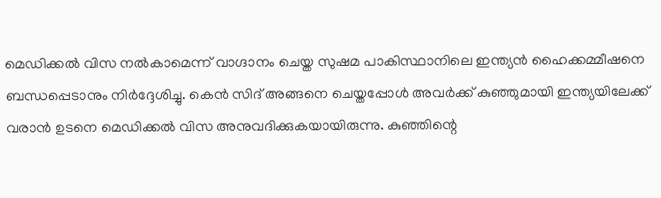മെഡിക്കൽ വിസ നൽകാമെന്ന് വാഗ്ദാനം ചെയ്ത സുഷമ പാകിസ്ഥാനിലെ ഇന്ത്യൻ ഹൈക്കമ്മീഷനെ ബന്ധപ്പെടാനും നിർദ്ദേശിച്ചു. കെൻ സിദ് അങ്ങനെ ചെയ്തപ്പോൾ അവർക്ക് കുഞ്ഞുമായി ഇന്ത്യയിലേക്ക് വരാൻ ഉടനെ മെഡിക്കൽ വിസ അനുവദിക്കുകയായിരുന്നു. കുഞ്ഞിന്റെ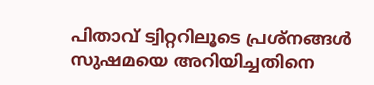പിതാവ് ട്വിറ്ററിലൂടെ പ്രശ്നങ്ങൾ സുഷമയെ അറിയിച്ചതിനെ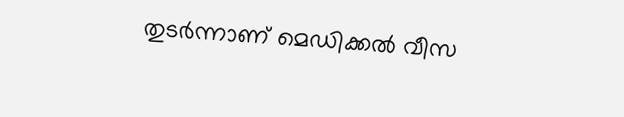തുടർന്നാണ് മെഡിക്കൽ വീസ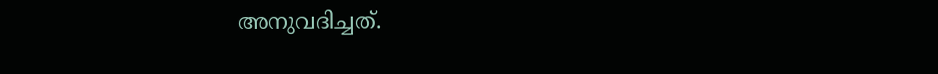അനുവദിച്ചത്.